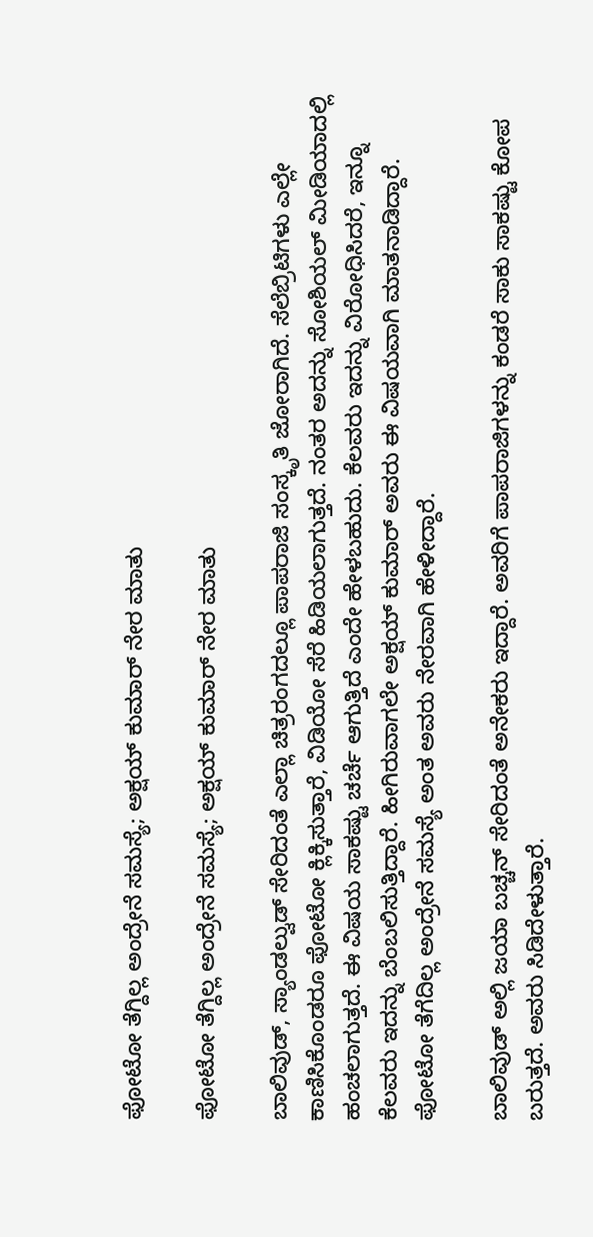ಫೋಟೋ ತೆಗ್ದಿಲ್ಲ ಅಂದ್ರೇನೆ ಸಮಸ್ಯೆ; ಅಕ್ಷಯ್ ಕುಮಾರ್ ನೇರ ಮಾತು

ಫೋಟೋ ತೆಗ್ದಿಲ್ಲ ಅಂದ್ರೇನೆ ಸಮಸ್ಯೆ; ಅಕ್ಷಯ್ ಕುಮಾರ್ ನೇರ ಮಾತು

ಬಾಲಿವುಡ್, ಸ್ಯಾಂಡಲ್ವುಡ್ ಸೇರಿದಂತೆ ಎಲ್ಲಾ ಚಿತ್ರರಂಗದಲ್ಲೂ ಪಾಪರಾಜಿ ಸಂಸ್ಕೃತಿ ಜೋರಾಗಿದೆ. ಸೆಲೆಬ್ರಿಟಿಗಳು ಎಲ್ಲೇ ಕಾಣಿಸಿಕೊಂಡರೂ ಫೋಟೋ ಕ್ಲಿಕ್ಕಿಸುತ್ತಾರೆ, ವಿಡಿಯೋ ಸೆರೆ ಹಿಡಿಯಲಾಗುತ್ತದೆ. ನಂತರ ಅದನ್ನು ಸೋಶಿಯಲ್ ಮೀಡಿಯಾದಲ್ಲಿ ಹಂಚಲಾಗುತ್ತದೆ. ಈ ವಿಷಯ ಸಾಕಷ್ಟು ಚರ್ಚೆ ಆಗುತ್ತಿದೆ ಎಂದೇ ಹೇಳಬಹುದು. ಕೆಲವರು ಇದನ್ನು ವಿರೋಧಿಸಿದರೆ, ಇನ್ನೂ ಕೆಲವರು ಇದನ್ನು ಬೆಂಬಲಿಸುತ್ತಿದ್ದಾರೆ. ಹೀಗಿರುವಾಗಲೇ ಅಕ್ಷಯ್ ಕುಮಾರ್ ಅವರು ಈ ವಿಷಯವಾಗಿ ಮಾತನಾಡಿದ್ದಾರೆ. ಫೋಟೋ ತೆಗೆದಿಲ್ಲ ಅಂದ್ರೇನೆ ಸಮಸ್ಯೆ ಅಂತ ಅವರು ನೇರವಾಗಿ ಹೇಳೀದ್ದಾರೆ.

ಬಾಲಿವುಡ್ ಅಲ್ಲಿ ಜಯಾ ಬಚ್ಚನ್ ಸೇರಿದಂತೆ ಅನೇಕರು ಇದ್ದಾರೆ. ಅವರಿಗೆ ಪಾಪರಾಜಿಗಳನ್ನು ಕಂಡರೆ ಸಾಕು ಸಾಕಷ್ಟು ಕೋಪ ಬರುತ್ತದೆ. ಅವರು ಸಿಡಿದೇಳುತ್ತಾರೆ.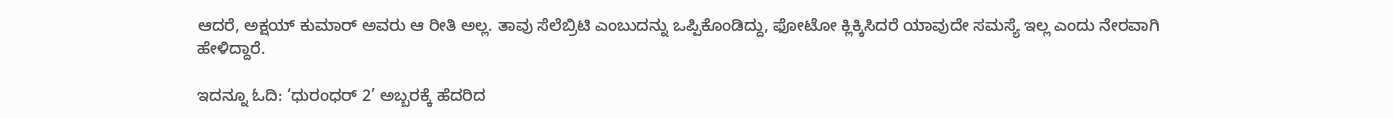ಆದರೆ, ಅಕ್ಷಯ್ ಕುಮಾರ್ ಅವರು ಆ ರೀತಿ ಅಲ್ಲ. ತಾವು ಸೆಲೆಬ್ರಿಟಿ ಎಂಬುದನ್ನು ಒಪ್ಪಿಕೊಂಡಿದ್ದು, ಫೋಟೋ ಕ್ಲಿಕ್ಕಿಸಿದರೆ ಯಾವುದೇ ಸಮಸ್ಯೆ ಇಲ್ಲ ಎಂದು ನೇರವಾಗಿ ಹೇಳಿದ್ದಾರೆ.

ಇದನ್ನೂ ಓದಿ: ‘ಧುರಂಧರ್ 2’ ಅಬ್ಬರಕ್ಕೆ ಹೆದರಿದ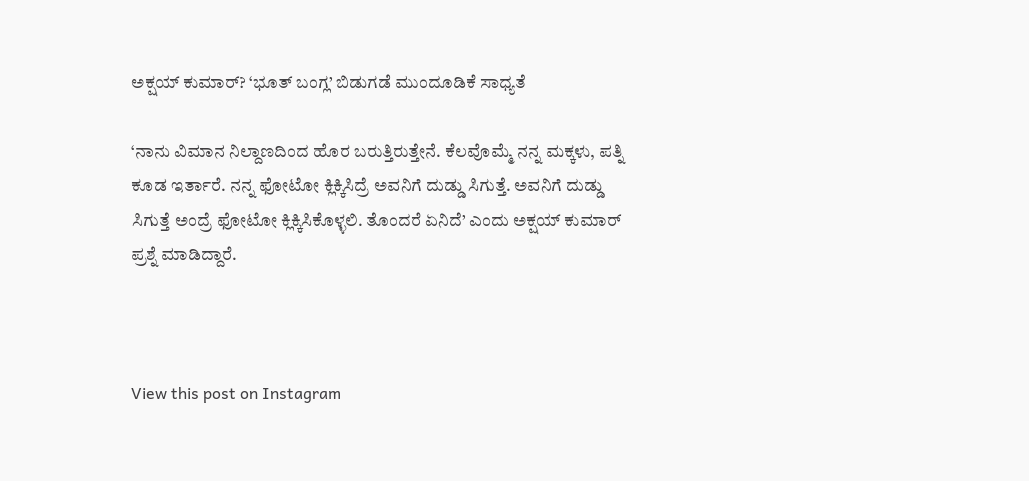ಅಕ್ಷಯ್ ಕುಮಾರ್? ‘ಭೂತ್ ಬಂಗ್ಲ’ ಬಿಡುಗಡೆ ಮುಂದೂಡಿಕೆ ಸಾಧ್ಯತೆ

‘ನಾನು ವಿಮಾನ ನಿಲ್ದಾಣದಿಂದ ಹೊರ ಬರುತ್ತಿರುತ್ತೇನೆ. ಕೆಲವೊಮ್ಮೆ ನನ್ನ ಮಕ್ಕಳು, ಪತ್ನಿ ಕೂಡ ಇರ್ತಾರೆ. ನನ್ನ ಫೋಟೋ ಕ್ಲಿಕ್ಕಿಸಿದ್ರೆ ಅವನಿಗೆ ದುಡ್ಡು ಸಿಗುತ್ತೆ. ಅವನಿಗೆ ದುಡ್ಡು ಸಿಗುತ್ತೆ ಅಂದ್ರೆ ಫೋಟೋ ಕ್ಲಿಕ್ಕಿಸಿಕೊಳ್ಳಲಿ. ತೊಂದರೆ ಏನಿದೆ’ ಎಂದು ಅಕ್ಷಯ್ ಕುಮಾರ್ ಪ್ರಶ್ನೆ ಮಾಡಿದ್ದಾರೆ.



View this post on Instagram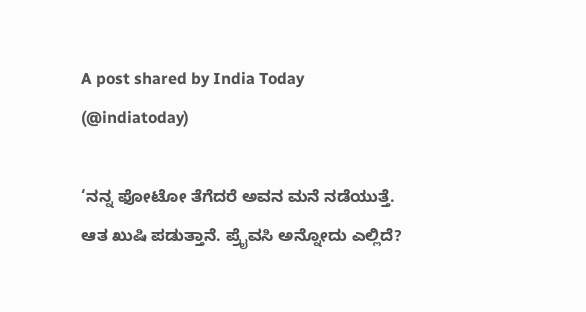A post shared by India Today (@indiatoday)

‘ನನ್ನ ಫೋಟೋ ತೆಗೆದರೆ ಅವನ ಮನೆ ನಡೆಯುತ್ತೆ. ಆತ ಖುಷಿ ಪಡುತ್ತಾನೆ. ಪ್ರೈವಸಿ ಅನ್ನೋದು ಎಲ್ಲಿದೆ?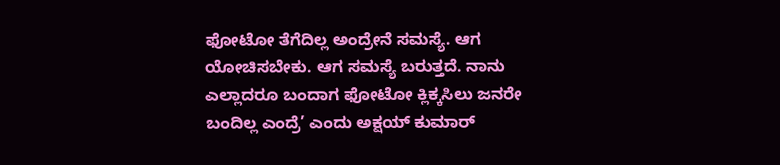ಫೋಟೋ ತೆಗೆದಿಲ್ಲ ಅಂದ್ರೇನೆ ಸಮಸ್ಯೆ. ಆಗ ಯೋಚಿಸಬೇಕು. ಆಗ ಸಮಸ್ಯೆ ಬರುತ್ತದೆ. ನಾನು ಎಲ್ಲಾದರೂ ಬಂದಾಗ ಫೋಟೋ ಕ್ಲಿಕ್ಕಸಿಲು ಜನರೇ ಬಂದಿಲ್ಲ ಎಂದ್ರೆ’ ಎಂದು ಅಕ್ಷಯ್ ಕುಮಾರ್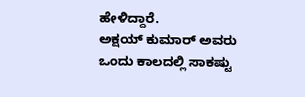ಹೇಳಿದ್ದಾರೆ.
ಅಕ್ಷಯ್ ಕುಮಾರ್ ಅವರು ಒಂದು ಕಾಲದಲ್ಲಿ ಸಾಕಷ್ಟು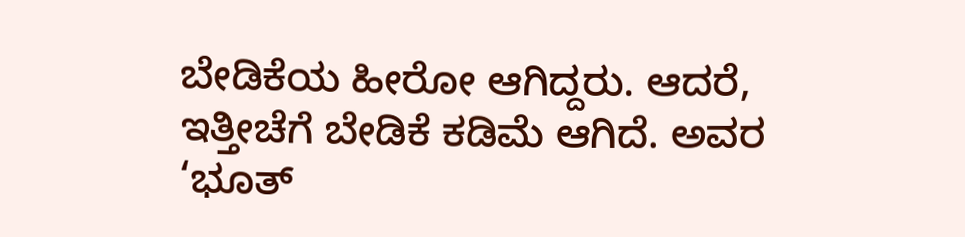ಬೇಡಿಕೆಯ ಹೀರೋ ಆಗಿದ್ದರು. ಆದರೆ, ಇತ್ತೀಚೆಗೆ ಬೇಡಿಕೆ ಕಡಿಮೆ ಆಗಿದೆ. ಅವರ ‘ಭೂತ್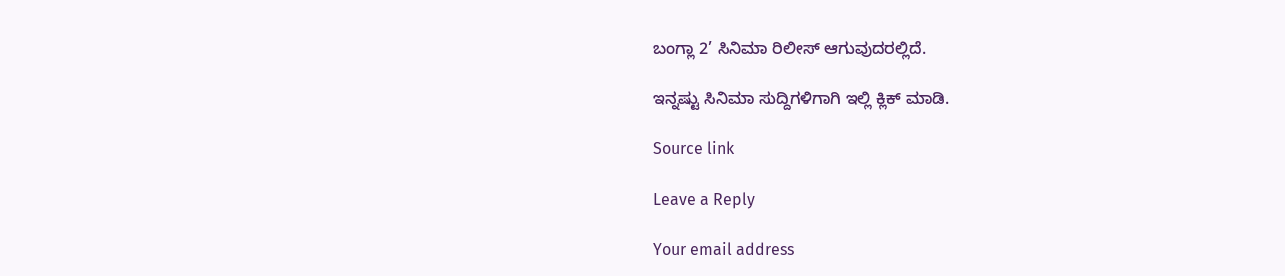ಬಂಗ್ಲಾ 2’ ಸಿನಿಮಾ ರಿಲೀಸ್ ಆಗುವುದರಲ್ಲಿದೆ.

ಇನ್ನಷ್ಟು ಸಿನಿಮಾ ಸುದ್ದಿಗಳಿಗಾಗಿ ಇಲ್ಲಿ ಕ್ಲಿಕ್ ಮಾಡಿ.

Source link

Leave a Reply

Your email address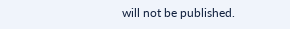will not be published.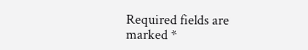Required fields are marked *